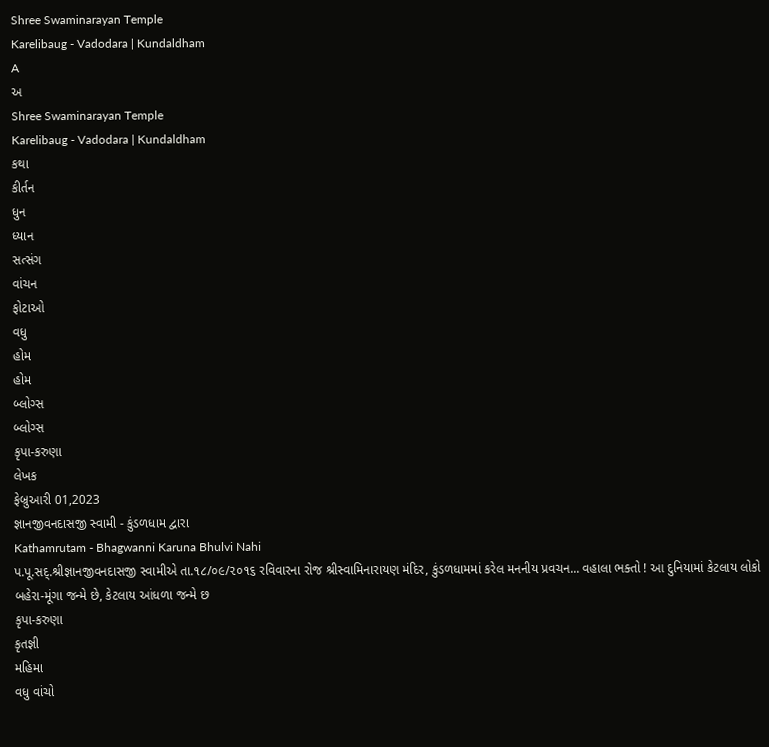Shree Swaminarayan Temple
Karelibaug - Vadodara | Kundaldham
A
અ
Shree Swaminarayan Temple
Karelibaug - Vadodara | Kundaldham
કથા
કીર્તન
ધુન
ધ્યાન
સત્સંગ
વાંચન
ફોટાઓ
વધુ
હોમ
હોમ
બ્લોગ્સ
બ્લોગ્સ
કૃપા-કરુણા
લેખક
ફેબ્રુઆરી 01,2023
જ્ઞાનજીવનદાસજી સ્વામી - કુંડળધામ દ્વારા
Kathamrutam - Bhagwanni Karuna Bhulvi Nahi
પ.પૂ.સદ્.શ્રીજ્ઞાનજીવનદાસજી સ્વામીએ તા.૧૮/૦૯/૨૦૧૬ રવિવારના રોજ શ્રીસ્વામિનારાયણ મંદિર, કુંડળધામમાં કરેલ મનનીય પ્રવચન... વહાલા ભક્તો ! આ દુનિયામાં કેટલાય લોકો બહેરા-મૂંગા જન્મે છે, કેટલાય આંધળા જન્મે છ
કૃપા-કરુણા
કૃતજ્ઞી
મહિમા
વધુ વાંચો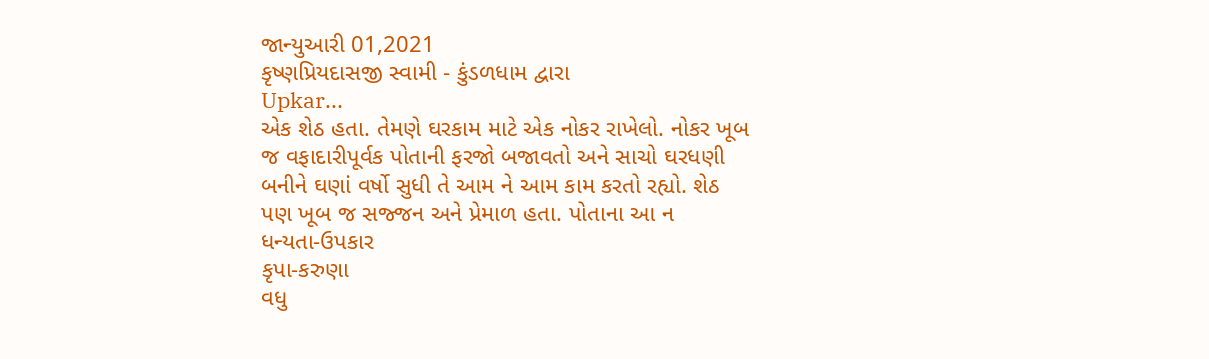જાન્યુઆરી 01,2021
કૃષ્ણપ્રિયદાસજી સ્વામી - કુંડળધામ દ્વારા
Upkar...
એક શેઠ હતા. તેમણે ઘરકામ માટે એક નોકર રાખેલો. નોકર ખૂબ જ વફાદારીપૂર્વક પોતાની ફરજો બજાવતો અને સાચો ઘરધણી બનીને ઘણાં વર્ષો સુધી તે આમ ને આમ કામ કરતો રહ્યો. શેઠ પણ ખૂબ જ સજ્જન અને પ્રેમાળ હતા. પોતાના આ ન
ધન્યતા-ઉપકાર
કૃપા-કરુણા
વધુ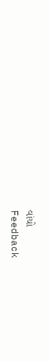વાંચો
Feedback